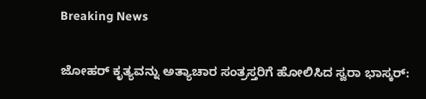Breaking News

ಜೋಹರ್ ಕೃತ್ಯವನ್ನು ಅತ್ಯಾಚಾರ ಸಂತ್ರಸ್ತರಿಗೆ ಹೋಲಿಸಿದ ಸ್ವರಾ ಭಾಸ್ಕರ್: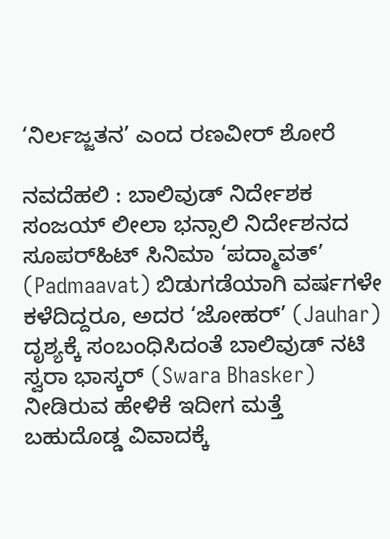‘ನಿರ್ಲಜ್ಜತನ’ ಎಂದ ರಣವೀರ್ ಶೋರೆ

ನವದೆಹಲಿ : ಬಾಲಿವುಡ್ ನಿರ್ದೇಶಕ ಸಂಜಯ್ ಲೀಲಾ ಭನ್ಸಾಲಿ ನಿರ್ದೇಶನದ ಸೂಪರ್‌ಹಿಟ್ ಸಿನಿಮಾ ‘ಪದ್ಮಾವತ್’ (Padmaavat) ಬಿಡುಗಡೆಯಾಗಿ ವರ್ಷಗಳೇ ಕಳೆದಿದ್ದರೂ, ಅದರ ‘ಜೋಹರ್’ (Jauhar) ದೃಶ್ಯಕ್ಕೆ ಸಂಬಂಧಿಸಿದಂತೆ ಬಾಲಿವುಡ್ ನಟಿ ಸ್ವರಾ ಭಾಸ್ಕರ್ (Swara Bhasker) ನೀಡಿರುವ ಹೇಳಿಕೆ ಇದೀಗ ಮತ್ತೆ ಬಹುದೊಡ್ಡ ವಿವಾದಕ್ಕೆ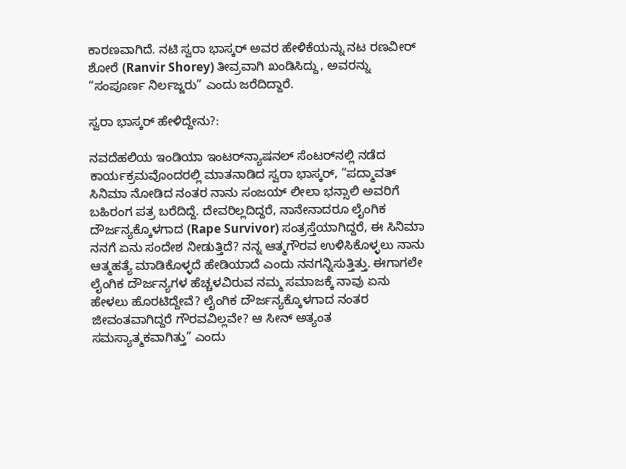ಕಾರಣವಾಗಿದೆ. ನಟಿ ಸ್ವರಾ ಭಾಸ್ಕರ್ ಅವರ ಹೇಳಿಕೆಯನ್ನು ನಟ ರಣವೀರ್ ಶೋರೆ (Ranvir Shorey) ತೀವ್ರವಾಗಿ ಖಂಡಿಸಿದ್ದು, ಅವರನ್ನು “ಸಂಪೂರ್ಣ ನಿರ್ಲಜ್ಜರು” ಎಂದು ಜರೆದಿದ್ದಾರೆ.

ಸ್ವರಾ ಭಾಸ್ಕರ್ ಹೇಳಿದ್ದೇನು?:

ನವದೆಹಲಿಯ ಇಂಡಿಯಾ ಇಂಟರ್‌ನ್ಯಾಷನಲ್ ಸೆಂಟರ್‌ನಲ್ಲಿ ನಡೆದ ಕಾರ್ಯಕ್ರಮವೊಂದರಲ್ಲಿ ಮಾತನಾಡಿದ ಸ್ವರಾ ಭಾಸ್ಕರ್, “ಪದ್ಮಾವತ್ ಸಿನಿಮಾ ನೋಡಿದ ನಂತರ ನಾನು ಸಂಜಯ್ ಲೀಲಾ ಭನ್ಸಾಲಿ ಅವರಿಗೆ ಬಹಿರಂಗ ಪತ್ರ ಬರೆದಿದ್ದೆ. ದೇವರಿಲ್ಲದಿದ್ದರೆ, ನಾನೇನಾದರೂ ಲೈಂಗಿಕ ದೌರ್ಜನ್ಯಕ್ಕೊಳಗಾದ (Rape Survivor) ಸಂತ್ರಸ್ತೆಯಾಗಿದ್ದರೆ, ಈ ಸಿನಿಮಾ ನನಗೆ ಏನು ಸಂದೇಶ ನೀಡುತ್ತಿದೆ? ನನ್ನ ಆತ್ಮಗೌರವ ಉಳಿಸಿಕೊಳ್ಳಲು ನಾನು ಆತ್ಮಹತ್ಯೆ ಮಾಡಿಕೊಳ್ಳದೆ ಹೇಡಿಯಾದೆ ಎಂದು ನನಗನ್ನಿಸುತ್ತಿತ್ತು. ಈಗಾಗಲೇ ಲೈಂಗಿಕ ದೌರ್ಜನ್ಯಗಳ ಹೆಚ್ಚಳವಿರುವ ನಮ್ಮ ಸಮಾಜಕ್ಕೆ ನಾವು ಏನು ಹೇಳಲು ಹೊರಟಿದ್ದೇವೆ? ಲೈಂಗಿಕ ದೌರ್ಜನ್ಯಕ್ಕೊಳಗಾದ ನಂತರ ಜೀವಂತವಾಗಿದ್ದರೆ ಗೌರವವಿಲ್ಲವೇ? ಆ ಸೀನ್ ಅತ್ಯಂತ ಸಮಸ್ಯಾತ್ಮಕವಾಗಿತ್ತು” ಎಂದು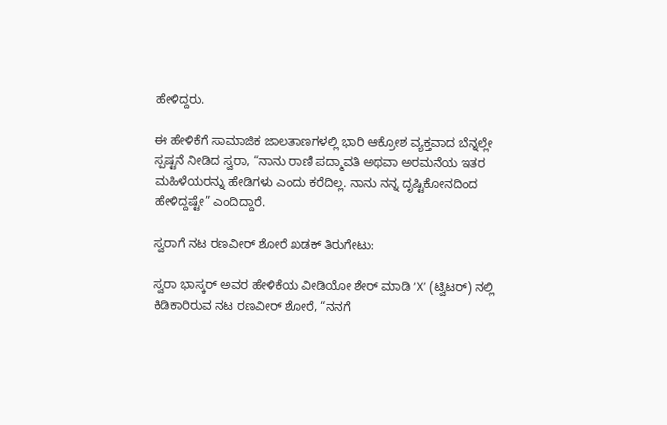ಹೇಳಿದ್ದರು.

ಈ ಹೇಳಿಕೆಗೆ ಸಾಮಾಜಿಕ ಜಾಲತಾಣಗಳಲ್ಲಿ ಭಾರಿ ಆಕ್ರೋಶ ವ್ಯಕ್ತವಾದ ಬೆನ್ನಲ್ಲೇ ಸ್ಪಷ್ಟನೆ ನೀಡಿದ ಸ್ವರಾ, “ನಾನು ರಾಣಿ ಪದ್ಮಾವತಿ ಅಥವಾ ಅರಮನೆಯ ಇತರ ಮಹಿಳೆಯರನ್ನು ಹೇಡಿಗಳು ಎಂದು ಕರೆದಿಲ್ಲ. ನಾನು ನನ್ನ ದೃಷ್ಟಿಕೋನದಿಂದ ಹೇಳಿದ್ದಷ್ಟೇ” ಎಂದಿದ್ದಾರೆ.

ಸ್ವರಾಗೆ ನಟ ರಣವೀರ್ ಶೋರೆ ಖಡಕ್ ತಿರುಗೇಟು:

ಸ್ವರಾ ಭಾಸ್ಕರ್ ಅವರ ಹೇಳಿಕೆಯ ವೀಡಿಯೋ ಶೇರ್ ಮಾಡಿ ‘X’ (ಟ್ವಿಟರ್) ನಲ್ಲಿ ಕಿಡಿಕಾರಿರುವ ನಟ ರಣವೀರ್ ಶೋರೆ, “ನನಗೆ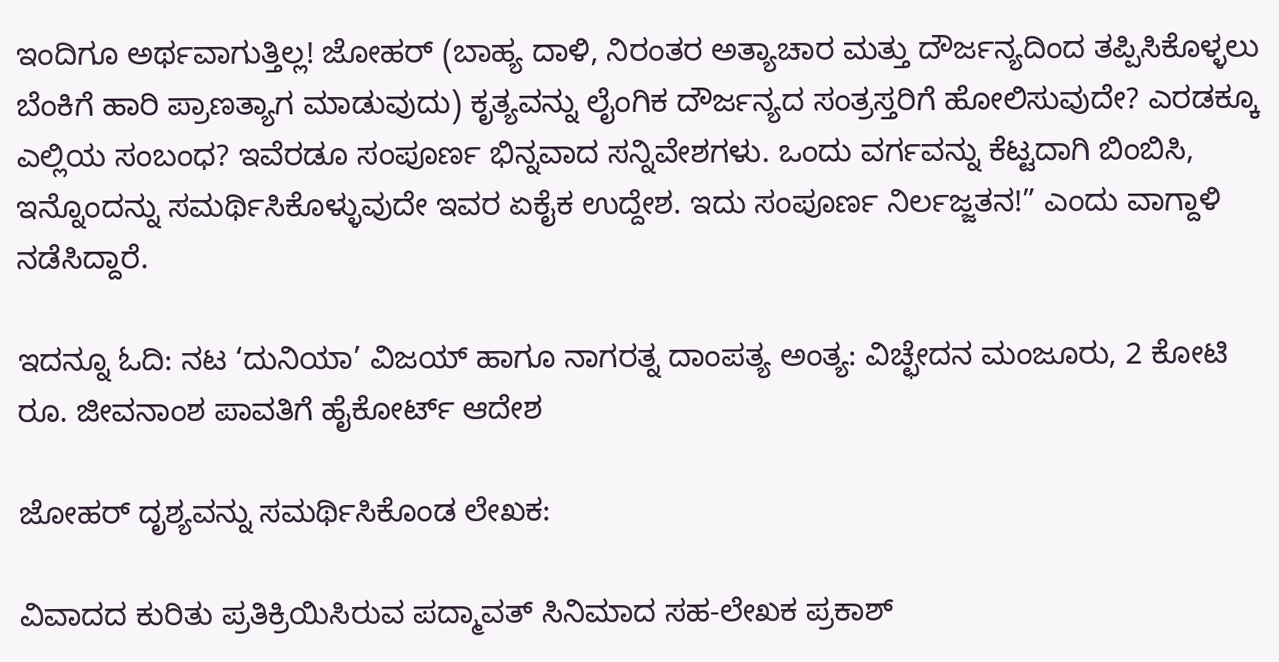ಇಂದಿಗೂ ಅರ್ಥವಾಗುತ್ತಿಲ್ಲ! ಜೋಹರ್ (ಬಾಹ್ಯ ದಾಳಿ, ನಿರಂತರ ಅತ್ಯಾಚಾರ ಮತ್ತು ದೌರ್ಜನ್ಯದಿಂದ ತಪ್ಪಿಸಿಕೊಳ್ಳಲು ಬೆಂಕಿಗೆ ಹಾರಿ ಪ್ರಾಣತ್ಯಾಗ ಮಾಡುವುದು) ಕೃತ್ಯವನ್ನು ಲೈಂಗಿಕ ದೌರ್ಜನ್ಯದ ಸಂತ್ರಸ್ತರಿಗೆ ಹೋಲಿಸುವುದೇ? ಎರಡಕ್ಕೂ ಎಲ್ಲಿಯ ಸಂಬಂಧ? ಇವೆರಡೂ ಸಂಪೂರ್ಣ ಭಿನ್ನವಾದ ಸನ್ನಿವೇಶಗಳು. ಒಂದು ವರ್ಗವನ್ನು ಕೆಟ್ಟದಾಗಿ ಬಿಂಬಿಸಿ, ಇನ್ನೊಂದನ್ನು ಸಮರ್ಥಿಸಿಕೊಳ್ಳುವುದೇ ಇವರ ಏಕೈಕ ಉದ್ದೇಶ. ಇದು ಸಂಪೂರ್ಣ ನಿರ್ಲಜ್ಜತನ!” ಎಂದು ವಾಗ್ದಾಳಿ ನಡೆಸಿದ್ದಾರೆ.

ಇದನ್ನೂ ಓದಿ: ನಟ ‘ದುನಿಯಾ’ ವಿಜಯ್ ಹಾಗೂ ನಾಗರತ್ನ ದಾಂಪತ್ಯ ಅಂತ್ಯ: ವಿಚ್ಛೇದನ ಮಂಜೂರು, 2 ಕೋಟಿ ರೂ. ಜೀವನಾಂಶ ಪಾವತಿಗೆ ಹೈಕೋರ್ಟ್ ಆದೇಶ

ಜೋಹರ್ ದೃಶ್ಯವನ್ನು ಸಮರ್ಥಿಸಿಕೊಂಡ ಲೇಖಕ:

ವಿವಾದದ ಕುರಿತು ಪ್ರತಿಕ್ರಿಯಿಸಿರುವ ಪದ್ಮಾವತ್ ಸಿನಿಮಾದ ಸಹ-ಲೇಖಕ ಪ್ರಕಾಶ್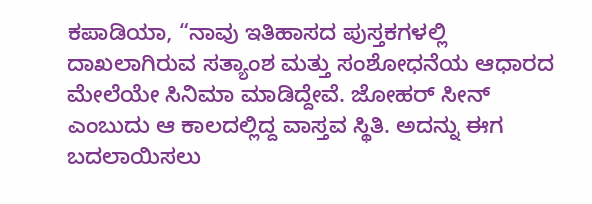ಕಪಾಡಿಯಾ, “ನಾವು ಇತಿಹಾಸದ ಪುಸ್ತಕಗಳಲ್ಲಿ ದಾಖಲಾಗಿರುವ ಸತ್ಯಾಂಶ ಮತ್ತು ಸಂಶೋಧನೆಯ ಆಧಾರದ ಮೇಲೆಯೇ ಸಿನಿಮಾ ಮಾಡಿದ್ದೇವೆ. ಜೋಹರ್ ಸೀನ್ ಎಂಬುದು ಆ ಕಾಲದಲ್ಲಿದ್ದ ವಾಸ್ತವ ಸ್ಥಿತಿ. ಅದನ್ನು ಈಗ ಬದಲಾಯಿಸಲು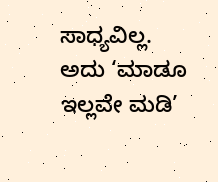ಸಾಧ್ಯವಿಲ್ಲ. ಅದು ‘ಮಾಡೂ ಇಲ್ಲವೇ ಮಡಿ’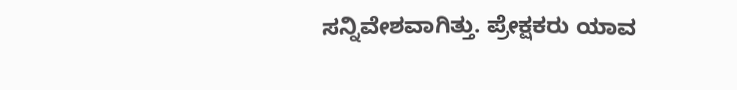ಸನ್ನಿವೇಶವಾಗಿತ್ತು. ಪ್ರೇಕ್ಷಕರು ಯಾವ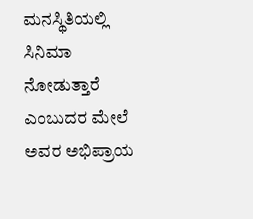ಮನಸ್ಥಿತಿಯಲ್ಲಿ ಸಿನಿಮಾ ನೋಡುತ್ತಾರೆ ಎಂಬುದರ ಮೇಲೆ ಅವರ ಅಭಿಪ್ರಾಯ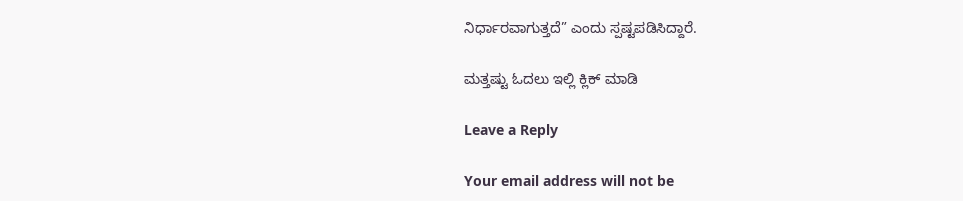ನಿರ್ಧಾರವಾಗುತ್ತದೆ” ಎಂದು ಸ್ಪಷ್ಟಪಡಿಸಿದ್ದಾರೆ.

ಮತ್ತಷ್ಟು ಓದಲು ಇಲ್ಲಿ ಕ್ಲಿಕ್ ಮಾಡಿ

Leave a Reply

Your email address will not be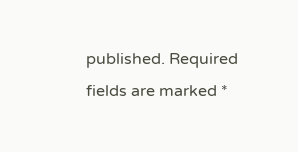published. Required fields are marked *